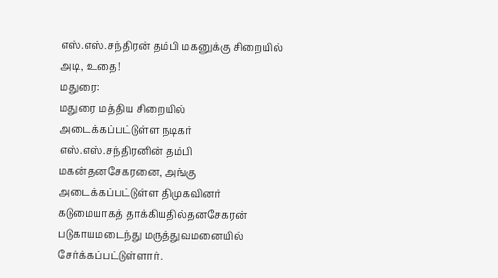எஸ்.எஸ்.சந்திரன் தம்பி மகனுக்கு சிறையில் அடி, உதை!
மதுரை:
மதுரை மத்திய சிறையில் அடைக்கப்பட்டுள்ள நடிகர் எஸ்.எஸ்.சந்திரனின் தம்பி மகன்தனசேகரனை, அங்கு அடைக்கப்பட்டுள்ள திமுகவினர் கடுமையாகத் தாக்கியதில்தனசேகரன் படுகாயமடைந்து மருத்துவமனையில் சேர்க்கப்பட்டுள்ளார்.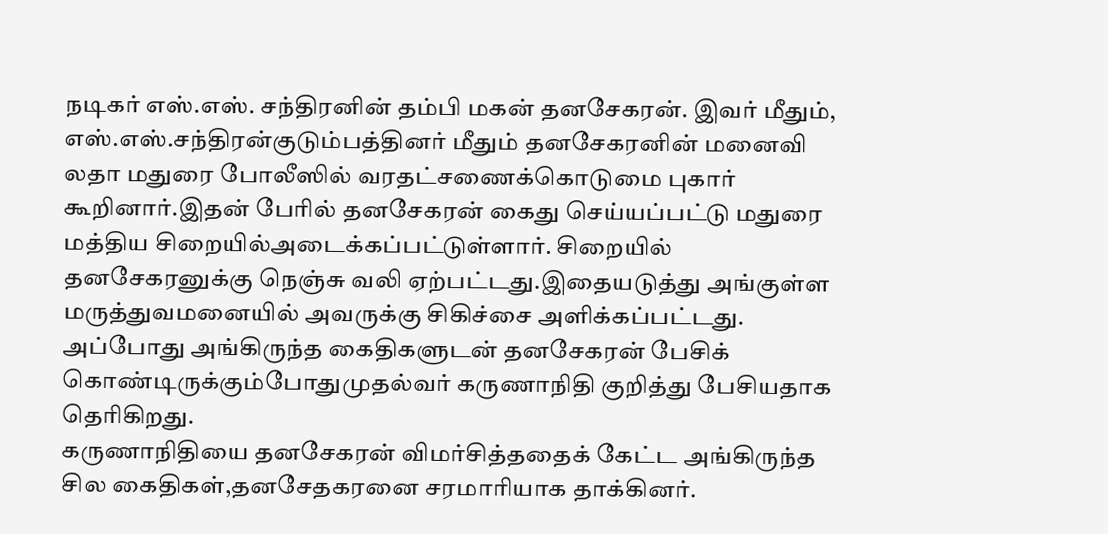நடிகர் எஸ்.எஸ். சந்திரனின் தம்பி மகன் தனசேகரன். இவர் மீதும், எஸ்.எஸ்.சந்திரன்குடும்பத்தினர் மீதும் தனசேகரனின் மனைவி லதா மதுரை போலீஸில் வரதட்சணைக்கொடுமை புகார் கூறினார்.இதன் பேரில் தனசேகரன் கைது செய்யப்பட்டு மதுரை மத்திய சிறையில்அடைக்கப்பட்டுள்ளார். சிறையில் தனசேகரனுக்கு நெஞ்சு வலி ஏற்பட்டது.இதையடுத்து அங்குள்ள மருத்துவமனையில் அவருக்கு சிகிச்சை அளிக்கப்பட்டது.
அப்போது அங்கிருந்த கைதிகளுடன் தனசேகரன் பேசிக் கொண்டிருக்கும்போதுமுதல்வர் கருணாநிதி குறித்து பேசியதாக தெரிகிறது.
கருணாநிதியை தனசேகரன் விமர்சித்ததைக் கேட்ட அங்கிருந்த சில கைதிகள்,தனசேதகரனை சரமாரியாக தாக்கினர்.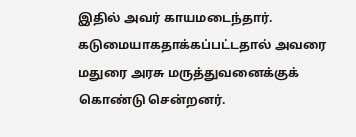இதில் அவர் காயமடைந்தார். கடுமையாகதாக்கப்பட்டதால் அவரை மதுரை அரசு மருத்துவனைக்குக் கொண்டு சென்றனர்.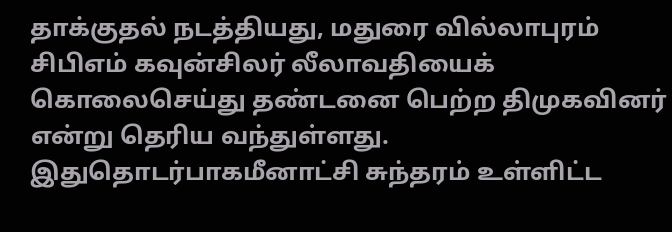தாக்குதல் நடத்தியது, மதுரை வில்லாபுரம் சிபிஎம் கவுன்சிலர் லீலாவதியைக் கொலைசெய்து தண்டனை பெற்ற திமுகவினர் என்று தெரிய வந்துள்ளது. இதுதொடர்பாகமீனாட்சி சுந்தரம் உள்ளிட்ட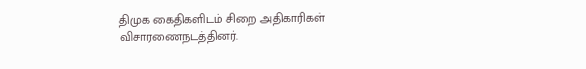திமுக கைதிகளிடம் சிறை அதிகாரிகள் விசாரணைநடத்தினர்.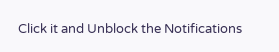Click it and Unblock the Notifications